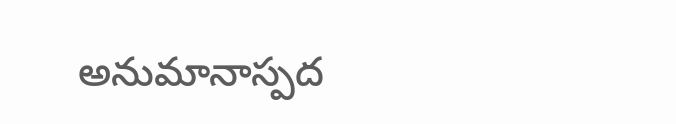అనుమానాస్పద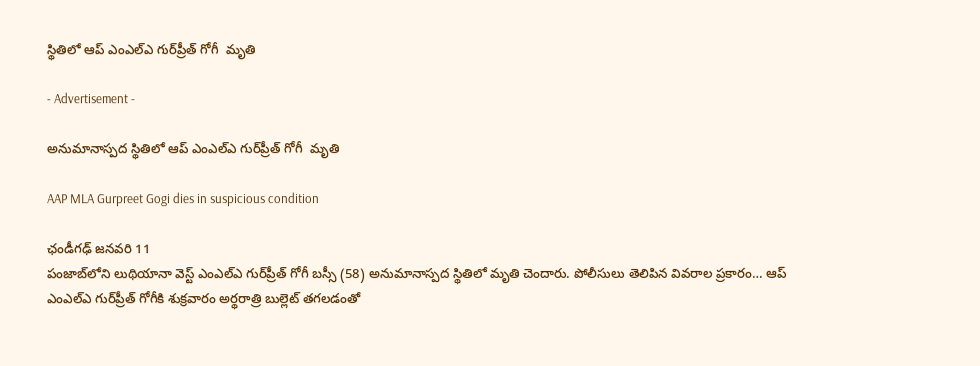స్థితిలో ఆప్ ఎంఎల్‌ఎ గుర్‌ప్రీత్ గోగీ  మృతి

- Advertisement -

అనుమానాస్పద స్థితిలో ఆప్ ఎంఎల్‌ఎ గుర్‌ప్రీత్ గోగీ  మృతి

AAP MLA Gurpreet Gogi dies in suspicious condition

ఛండీగఢ్ జనవరి 11
పంజాబ్‌లోని లుథియానా వెస్ట్ ఎంఎల్‌ఎ గుర్‌ప్రీత్ గోగీ బస్సీ (58) అనుమానాస్పద స్థితిలో మృతి చెందారు. పోలీసులు తెలిపిన వివరాల ప్రకారం… ఆప్ ఎంఎల్‌ఎ గుర్‌ప్రీత్ గోగీకి శుక్రవారం అర్థరాత్రి బుల్లెట్ తగలడంతో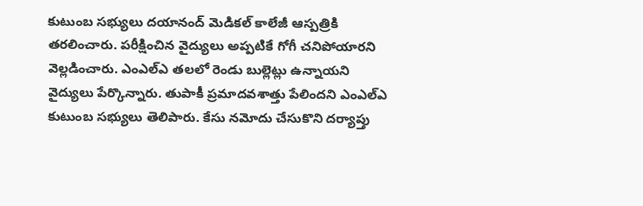కుటుంబ సభ్యులు దయానంద్ మెడికల్ కాలేజీ ఆస్పత్రికి తరలించారు. పరీక్షించిన వైద్యులు అప్పటికే గోగీ చనిపోయారని వెల్లడించారు. ఎంఎల్‌ఎ తలలో రెండు బుల్లెట్లు ఉన్నాయని వైద్యులు పేర్కొన్నారు. తుపాకీ ప్రమాదవశాత్తు పేలిందని ఎంఎల్‌ఎ కుటుంబ సభ్యులు తెలిపారు. కేసు నమోదు చేసుకొని దర్యాప్తు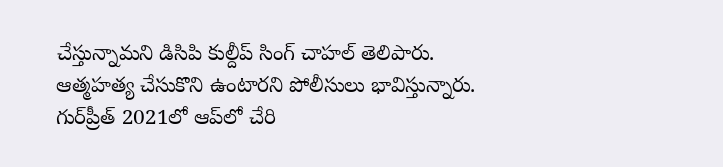చేస్తున్నామని డిసిపి కుల్దీప్ సింగ్ చాహల్ తెలిపారు. ఆత్మహత్య చేసుకొని ఉంటారని పోలీసులు భావిస్తున్నారు. గుర్‌ప్రీత్ 2021లో ఆప్‌లో చేరి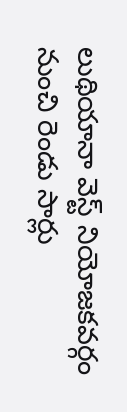లుథియానా వెస్ట్ నియోజకవర్గం నుంచి రెండు సార్లు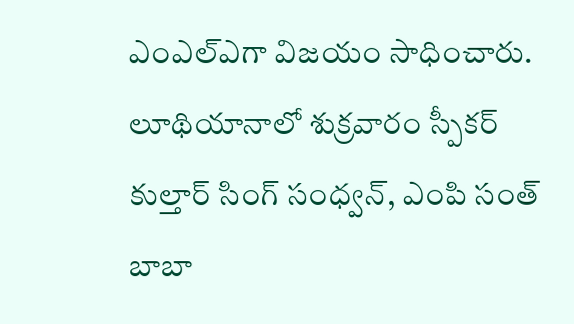ఎంఎల్‌ఎగా విజయం సాధించారు. లూథియానాలో శుక్రవారం స్పీకర్ కుల్తార్ సింగ్ సంధ్వన్, ఎంపి సంత్ బాబా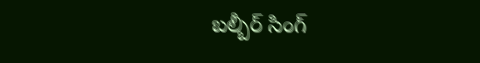బల్బీర్ సింగ్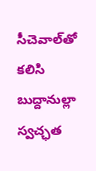సీచెవాల్‌తో కలిసి  బుద్దానుల్లా స్వచ్ఛత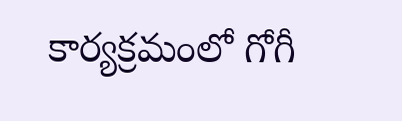కార్యక్రమంలో గోగీ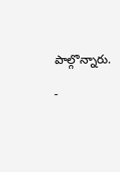పాల్గొన్నారు.

-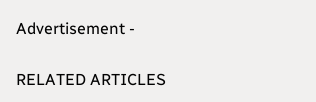Advertisement -

RELATED ARTICLES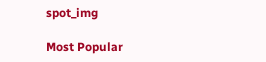spot_img

Most Popular